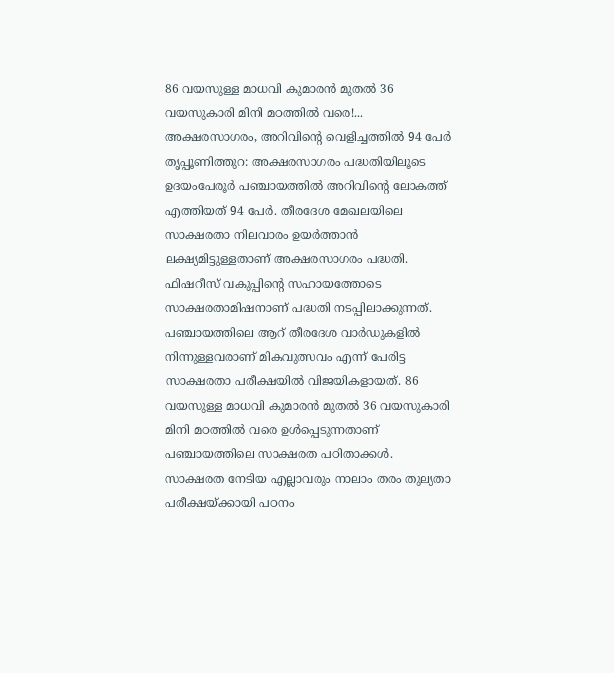86 വയസുള്ള മാധവി കുമാരൻ മുതൽ 36 വയസുകാരി മിനി മഠത്തിൽ വരെ!... അക്ഷരസാഗരം, അറിവിന്റെ വെളിച്ചത്തിൽ 94 പേർ
തൃപ്പൂണിത്തുറ: അക്ഷരസാഗരം പദ്ധതിയിലൂടെ ഉദയംപേരൂർ പഞ്ചായത്തിൽ അറിവിന്റെ ലോകത്ത് എത്തിയത് 94 പേർ. തീരദേശ മേഖലയിലെ സാക്ഷരതാ നിലവാരം ഉയർത്താൻ ലക്ഷ്യമിട്ടുള്ളതാണ് അക്ഷരസാഗരം പദ്ധതി. ഫിഷറീസ് വകുപ്പിന്റെ സഹായത്തോടെ സാക്ഷരതാമിഷനാണ് പദ്ധതി നടപ്പിലാക്കുന്നത്.
പഞ്ചായത്തിലെ ആറ് തീരദേശ വാർഡുകളിൽ നിന്നുള്ളവരാണ് മികവുത്സവം എന്ന് പേരിട്ട സാക്ഷരതാ പരീക്ഷയിൽ വിജയികളായത്. 86 വയസുള്ള മാധവി കുമാരൻ മുതൽ 36 വയസുകാരി മിനി മഠത്തിൽ വരെ ഉൾപ്പെടുന്നതാണ് പഞ്ചായത്തിലെ സാക്ഷരത പഠിതാക്കൾ. സാക്ഷരത നേടിയ എല്ലാവരും നാലാം തരം തുല്യതാ പരീക്ഷയ്ക്കായി പഠനം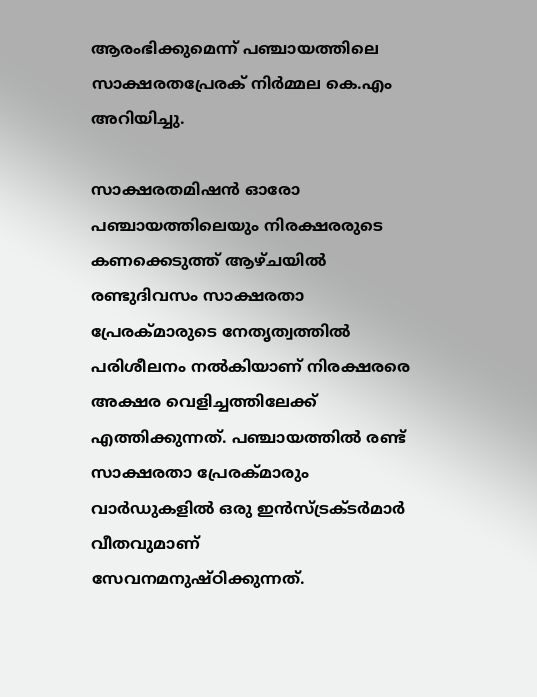ആരംഭിക്കുമെന്ന് പഞ്ചായത്തിലെ സാക്ഷരതപ്രേരക് നിർമ്മല കെ.എം അറിയിച്ചു.

സാക്ഷരതമിഷൻ ഓരോ പഞ്ചായത്തിലെയും നിരക്ഷരരുടെ കണക്കെടുത്ത് ആഴ്ചയിൽ രണ്ടുദിവസം സാക്ഷരതാ പ്രേരക്മാരുടെ നേതൃത്വത്തിൽ പരിശീലനം നൽകിയാണ് നിരക്ഷരരെ അക്ഷര വെളിച്ചത്തിലേക്ക് എത്തിക്കുന്നത്. പഞ്ചായത്തിൽ രണ്ട് സാക്ഷരതാ പ്രേരക്മാരും വാർഡുകളിൽ ഒരു ഇൻസ്ട്രക്ടർമാർ വീതവുമാണ് സേവനമനുഷ്ഠിക്കുന്നത്.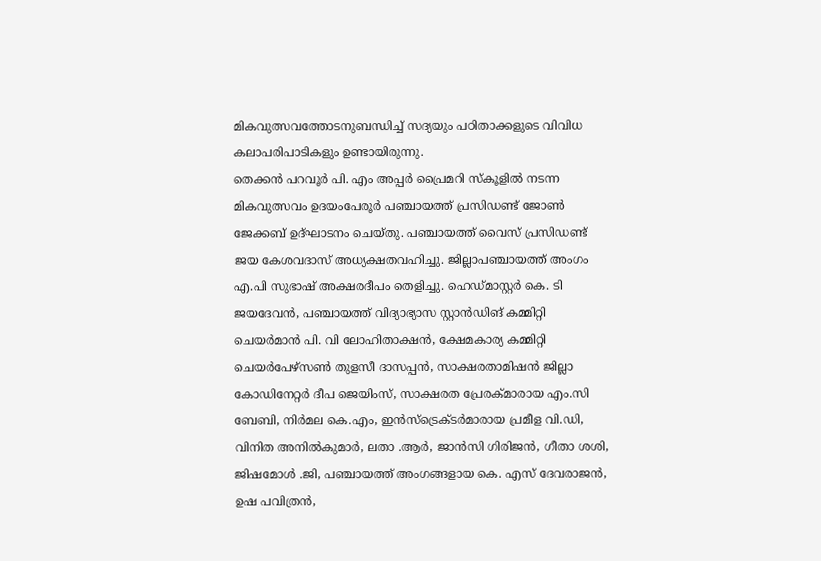മികവുത്സവത്തോടനുബന്ധിച്ച് സദ്യയും പഠിതാക്കളുടെ വിവിധ കലാപരിപാടികളും ഉണ്ടായിരുന്നു.
തെക്കൻ പറവൂർ പി. എം അപ്പർ പ്രൈമറി സ്കൂളിൽ നടന്ന മികവുത്സവം ഉദയംപേരൂർ പഞ്ചായത്ത് പ്രസിഡണ്ട് ജോൺ ജേക്കബ് ഉദ്ഘാടനം ചെയ്തു. പഞ്ചായത്ത് വൈസ് പ്രസിഡണ്ട് ജയ കേശവദാസ് അധ്യക്ഷതവഹിച്ചു. ജില്ലാപഞ്ചായത്ത് അംഗം എ.പി സുഭാഷ് അക്ഷരദീപം തെളിച്ചു. ഹെഡ്മാസ്റ്റർ കെ. ടി ജയദേവൻ, പഞ്ചായത്ത് വിദ്യാഭ്യാസ സ്റ്റാൻഡിങ് കമ്മിറ്റി ചെയർമാൻ പി. വി ലോഹിതാക്ഷൻ, ക്ഷേമകാര്യ കമ്മിറ്റി ചെയർപേഴ്സൺ തുളസീ ദാസപ്പൻ, സാക്ഷരതാമിഷൻ ജില്ലാ കോഡിനേറ്റർ ദീപ ജെയിംസ്, സാക്ഷരത പ്രേരക്മാരായ എം.സി ബേബി, നിർമല കെ.എം, ഇൻസ്ട്രെക്ടർമാരായ പ്രമീള വി.ഡി, വിനിത അനിൽകുമാർ, ലതാ .ആർ, ജാൻസി ഗിരിജൻ, ഗീതാ ശശി, ജിഷമോൾ .ജി, പഞ്ചായത്ത് അംഗങ്ങളായ കെ. എസ് ദേവരാജൻ, ഉഷ പവിത്രൻ,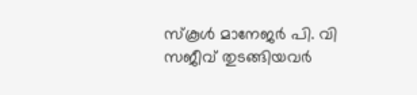സ്കൂൾ മാനേജർ പി. വി സജീവ് തുടങ്ങിയവർ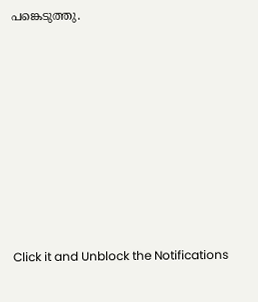പങ്കെടുത്തു.












Click it and Unblock the Notifications